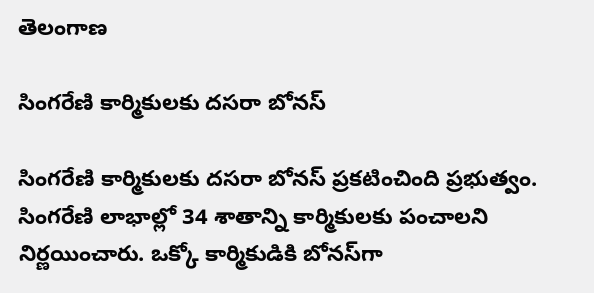తెలంగాణ

సింగరేణి కార్మికులకు దసరా బోనస్

సింగరేణి కార్మికులకు దసరా బోనస్ ప్రకటించింది ప్రభుత్వం. సింగరేణి లాభాల్లో 34 శాతాన్ని కార్మికులకు పంచాలని నిర్ణయించారు. ఒక్కో కార్మికుడికి బోనస్‌గా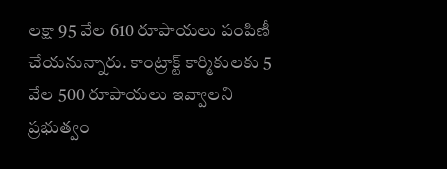లక్షా 95 వేల 610 రూపాయలు పంపిణీ చేయనున్నారు. కాంట్రాక్ట్ కార్మికులకు 5 వేల 500 రూపాయలు ఇవ్వాలని ప్రభుత్వం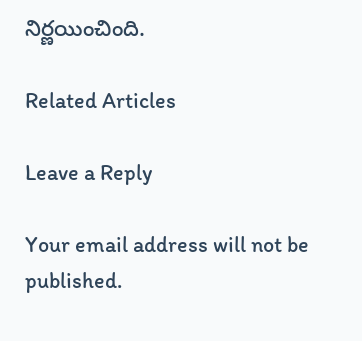నిర్ణయించింది.

Related Articles

Leave a Reply

Your email address will not be published.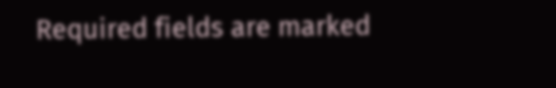Required fields are marked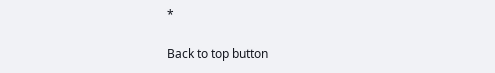*

Back to top button